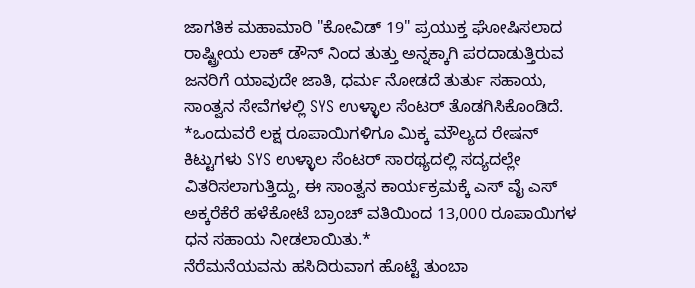ಜಾಗತಿಕ ಮಹಾಮಾರಿ "ಕೋವಿಡ್ 19" ಪ್ರಯುಕ್ತ ಘೋಷಿಸಲಾದ ರಾಷ್ಟ್ರೀಯ ಲಾಕ್ ಡೌನ್ ನಿಂದ ತುತ್ತು ಅನ್ನಕ್ಕಾಗಿ ಪರದಾಡುತ್ತಿರುವ ಜನರಿಗೆ ಯಾವುದೇ ಜಾತಿ, ಧರ್ಮ ನೋಡದೆ ತುರ್ತು ಸಹಾಯ, ಸಾಂತ್ವನ ಸೇವೆಗಳಲ್ಲಿ SYS ಉಳ್ಳಾಲ ಸೆಂಟರ್ ತೊಡಗಿಸಿಕೊಂಡಿದೆ.
*ಒಂದುವರೆ ಲಕ್ಷ ರೂಪಾಯಿಗಳಿಗೂ ಮಿಕ್ಕ ಮೌಲ್ಯದ ರೇಷನ್ ಕಿಟ್ಟುಗಳು SYS ಉಳ್ಳಾಲ ಸೆಂಟರ್ ಸಾರಥ್ಯದಲ್ಲಿ ಸದ್ಯದಲ್ಲೇ ವಿತರಿಸಲಾಗುತ್ತಿದ್ದು, ಈ ಸಾಂತ್ವನ ಕಾರ್ಯಕ್ರಮಕ್ಕೆ ಎಸ್ ವೈ ಎಸ್ ಅಕ್ಕರೆಕೆರೆ ಹಳೆಕೋಟೆ ಬ್ರಾಂಚ್ ವತಿಯಿಂದ 13,000 ರೂಪಾಯಿಗಳ ಧನ ಸಹಾಯ ನೀಡಲಾಯಿತು.*
ನೆರೆಮನೆಯವನು ಹಸಿದಿರುವಾಗ ಹೊಟ್ಟೆ ತುಂಬಾ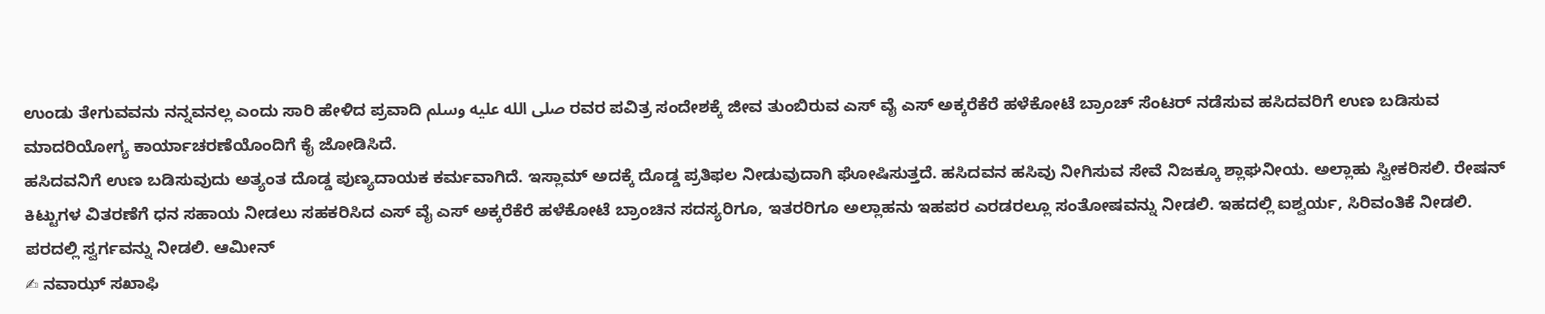ಉಂಡು ತೇಗುವವನು ನನ್ನವನಲ್ಲ ಎಂದು ಸಾರಿ ಹೇಳಿದ ಪ್ರವಾದಿ صلى الله عليه وسلم ರವರ ಪವಿತ್ರ ಸಂದೇಶಕ್ಕೆ ಜೀವ ತುಂಬಿರುವ ಎಸ್ ವೈ ಎಸ್ ಅಕ್ಕರೆಕೆರೆ ಹಳೆಕೋಟೆ ಬ್ರಾಂಚ್ ಸೆಂಟರ್ ನಡೆಸುವ ಹಸಿದವರಿಗೆ ಉಣ ಬಡಿಸುವ ಮಾದರಿಯೋಗ್ಯ ಕಾರ್ಯಾಚರಣೆಯೊಂದಿಗೆ ಕೈ ಜೋಡಿಸಿದೆ.
ಹಸಿದವನಿಗೆ ಉಣ ಬಡಿಸುವುದು ಅತ್ಯಂತ ದೊಡ್ಡ ಪುಣ್ಯದಾಯಕ ಕರ್ಮವಾಗಿದೆ. ಇಸ್ಲಾಮ್ ಅದಕ್ಕೆ ದೊಡ್ಡ ಪ್ರತಿಫಲ ನೀಡುವುದಾಗಿ ಘೋಷಿಸುತ್ತದೆ. ಹಸಿದವನ ಹಸಿವು ನೀಗಿಸುವ ಸೇವೆ ನಿಜಕ್ಕೂ ಶ್ಲಾಘನೀಯ. ಅಲ್ಲಾಹು ಸ್ವೀಕರಿಸಲಿ. ರೇಷನ್ ಕಿಟ್ಟುಗಳ ವಿತರಣೆಗೆ ಧನ ಸಹಾಯ ನೀಡಲು ಸಹಕರಿಸಿದ ಎಸ್ ವೈ ಎಸ್ ಅಕ್ಕರೆಕೆರೆ ಹಳೆಕೋಟೆ ಬ್ರಾಂಚಿನ ಸದಸ್ಯರಿಗೂ, ಇತರರಿಗೂ ಅಲ್ಲಾಹನು ಇಹಪರ ಎರಡರಲ್ಲೂ ಸಂತೋಷವನ್ನು ನೀಡಲಿ. ಇಹದಲ್ಲಿ ಐಶ್ವರ್ಯ, ಸಿರಿವಂತಿಕೆ ನೀಡಲಿ. ಪರದಲ್ಲಿ ಸ್ವರ್ಗವನ್ನು ನೀಡಲಿ. ಆಮೀನ್
✍ ನವಾಝ್ ಸಖಾಫಿ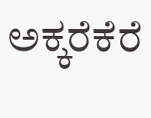ಅಕ್ಕರೆಕೆರೆ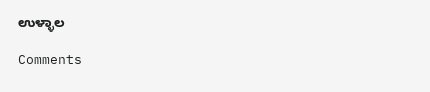ಉಳ್ಳಾಲ

Comments